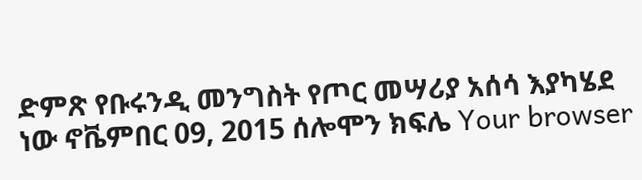ድምጽ የቡሩንዲ መንግስት የጦር መሣሪያ አሰሳ እያካሄደ ነው ኖቬምበር 09, 2015 ሰሎሞን ክፍሌ Your browser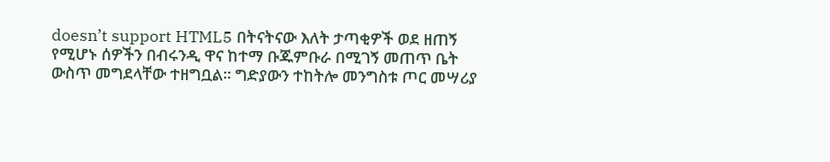doesn’t support HTML5 በትናትናው እለት ታጣቂዎች ወደ ዘጠኝ የሚሆኑ ሰዎችን በብሩንዲ ዋና ከተማ ቡጁምቡራ በሚገኝ መጠጥ ቤት ውስጥ መግደላቸው ተዘግቧል። ግድያውን ተከትሎ መንግስቱ ጦር መሣሪያ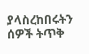ያላስረከበሩትን ሰዎች ትጥቅ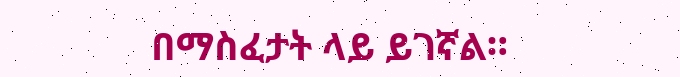በማስፈታት ላይ ይገኛል።